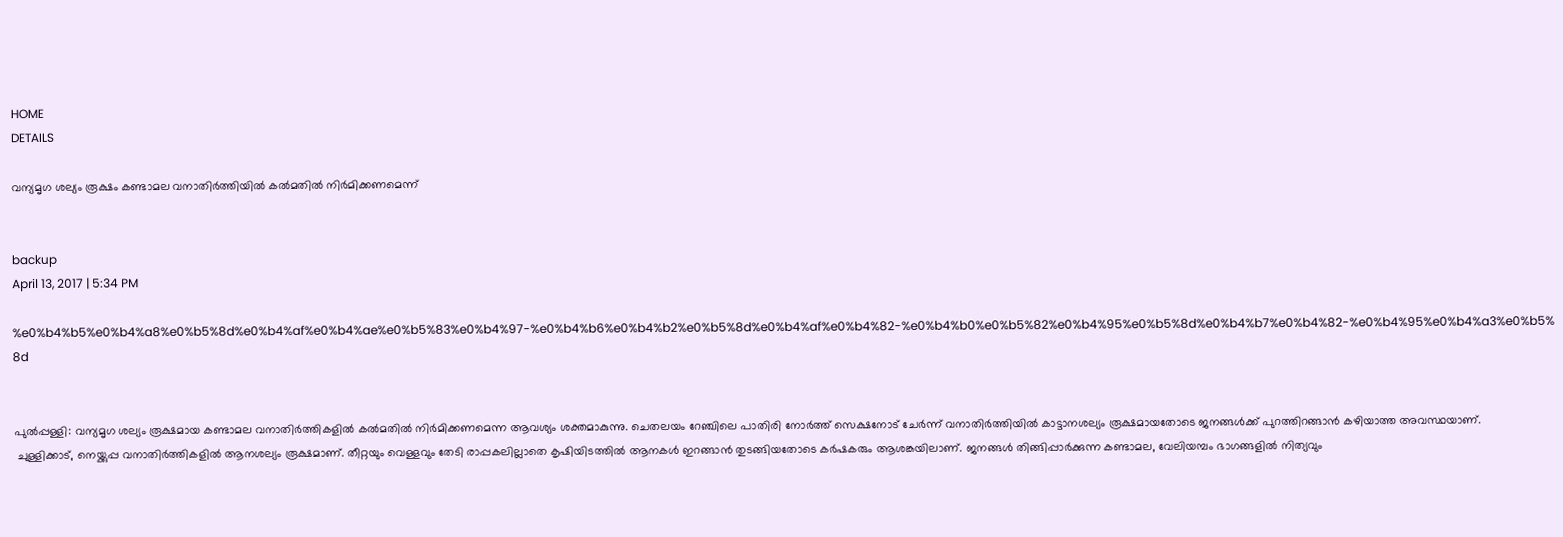HOME
DETAILS

വന്യമൃഗ ശല്യം രൂക്ഷം കണ്ടാമല വനാതിര്‍ത്തിയില്‍ കല്‍മതില്‍ നിര്‍മിക്കണമെന്ന്


backup
April 13, 2017 | 5:34 PM

%e0%b4%b5%e0%b4%a8%e0%b5%8d%e0%b4%af%e0%b4%ae%e0%b5%83%e0%b4%97-%e0%b4%b6%e0%b4%b2%e0%b5%8d%e0%b4%af%e0%b4%82-%e0%b4%b0%e0%b5%82%e0%b4%95%e0%b5%8d%e0%b4%b7%e0%b4%82-%e0%b4%95%e0%b4%a3%e0%b5%8d


പുല്‍പ്പള്ളി: വന്യമൃഗ ശല്യം രൂക്ഷമായ കണ്ടാമല വനാതിര്‍ത്തികളില്‍ കല്‍മതില്‍ നിര്‍മിക്കണമെന്ന ആവശ്യം ശക്തമാകുന്നു. ചെതലയം റേഞ്ചിലെ പാതിരി നോര്‍ത്ത് സെക്ഷനോട് ചേര്‍ന്ന് വനാതിര്‍ത്തിയില്‍ കാട്ടാനശല്യം രൂക്ഷമായതോടെ ജനങ്ങള്‍ക്ക് പുറത്തിറങ്ങാന്‍ കഴിയാത്ത അവസ്ഥയാണ്.
 ചുള്ളിക്കാട്, നെയ്ക്കുപ്പ വനാതിര്‍ത്തികളില്‍ ആനശല്യം രൂക്ഷമാണ്. തീറ്റയും വെള്ളവും തേടി രാപ്പകലില്ലാതെ കൃഷിയിടത്തില്‍ ആനകള്‍ ഇറങ്ങാന്‍ തുടങ്ങിയതോടെ കര്‍ഷകരും ആശങ്കയിലാണ്. ജനങ്ങള്‍ തിങ്ങിപ്പാര്‍ക്കുന്ന കണ്ടാമല, വേലിയമ്പം ഭാഗങ്ങളില്‍ നിത്യവും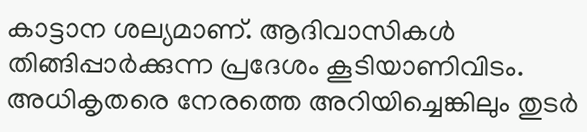കാട്ടാന ശല്യമാണ്. ആദിവാസികള്‍ തിങ്ങിപ്പാര്‍ക്കുന്ന പ്രദേശം കൂടിയാണിവിടം. അധികൃതരെ നേരത്തെ അറിയിച്ചെങ്കിലും തുടര്‍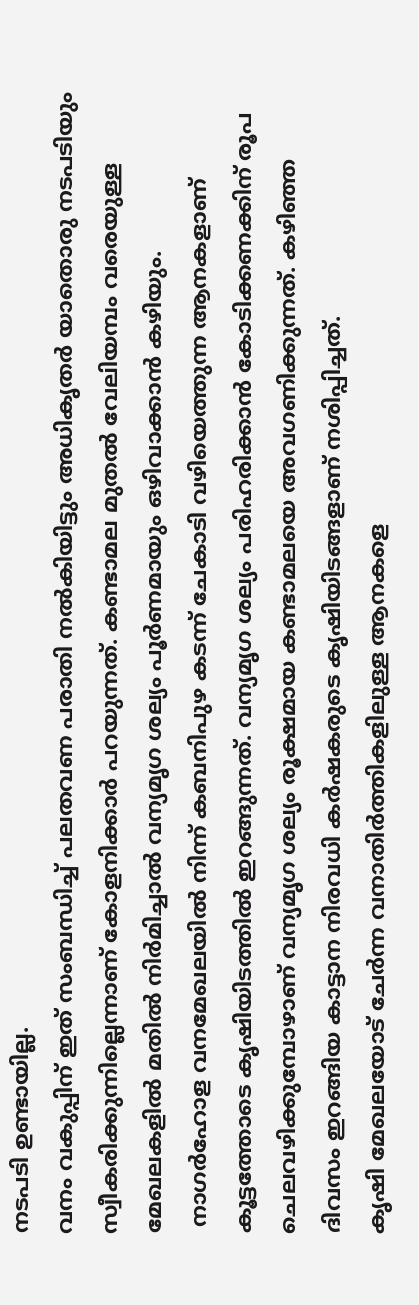നടപടി ഉണ്ടായില്ല.
വനം വകുപ്പിന് ഇത് സംബന്ധിച്ച് പലതവണ പരാതി നല്‍കിയിട്ടും അധികൃതര്‍ യാതൊരു നടപടിയും സ്വീകരിക്കുന്നില്ലെന്നാണ് കോളനിക്കാര്‍ പറയുന്നത്. കണ്ടാമല മുതല്‍ വേലിയമ്പം വരെയുള്ള മേഖലകളില്‍ മതില്‍ നിര്‍മിച്ചാല്‍ വന്യമൃഗ ശല്യം പൂര്‍ണമായും ഒഴിവാക്കാന്‍ കഴിയും.
 നാഗര്‍ഹോള വനമേഖലയില്‍ നിന്ന് കബനിപുഴ കടന്ന് ചേകാടി വഴിയെത്തുന്ന ആനകളാണ് കൂട്ടത്തോടെ കൃഷിയിടത്തില്‍ ഇറങ്ങുന്നത്. വന്യമൃഗ ശല്യം പരിഹരിക്കാന്‍ കോടിക്കണക്കിന് രൂപ ചെലവഴിക്കുമ്പോഴാണ് വന്യമൃഗ ശല്യം രൂക്ഷമായ കണ്ടാമലയെ അവഗണിക്കുന്നത്. കഴിഞ്ഞ ദിവസം ഇറങ്ങിയ കാട്ടാന നിരവധി കര്‍ഷകരുടെ കൃഷിയിടങ്ങളാണ് നശിപ്പിച്ചത്.
കൃഷി മേഖലയോട് ചേര്‍ന്ന വനാതിര്‍ത്തികളിലുള്ള ആനകളെ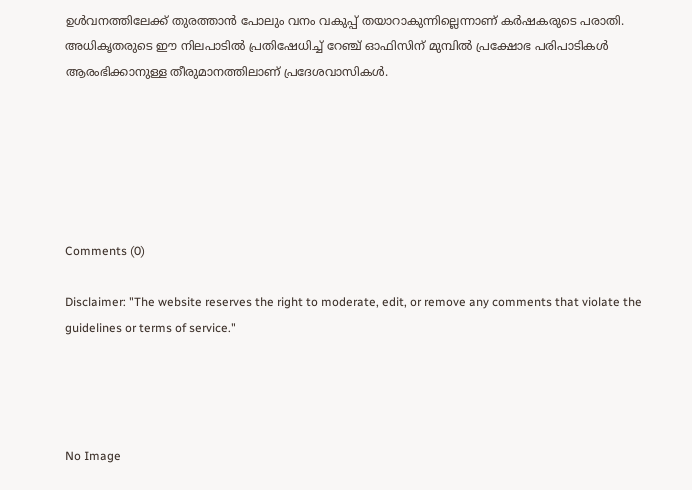ഉള്‍വനത്തിലേക്ക് തുരത്താന്‍ പോലും വനം വകുപ്പ് തയാറാകുന്നില്ലെന്നാണ് കര്‍ഷകരുടെ പരാതി.
അധികൃതരുടെ ഈ നിലപാടില്‍ പ്രതിഷേധിച്ച് റേഞ്ച് ഓഫിസിന് മുമ്പില്‍ പ്രക്ഷോഭ പരിപാടികള്‍ ആരംഭിക്കാനുള്ള തീരുമാനത്തിലാണ് പ്രദേശവാസികള്‍.






Comments (0)

Disclaimer: "The website reserves the right to moderate, edit, or remove any comments that violate the guidelines or terms of service."




No Image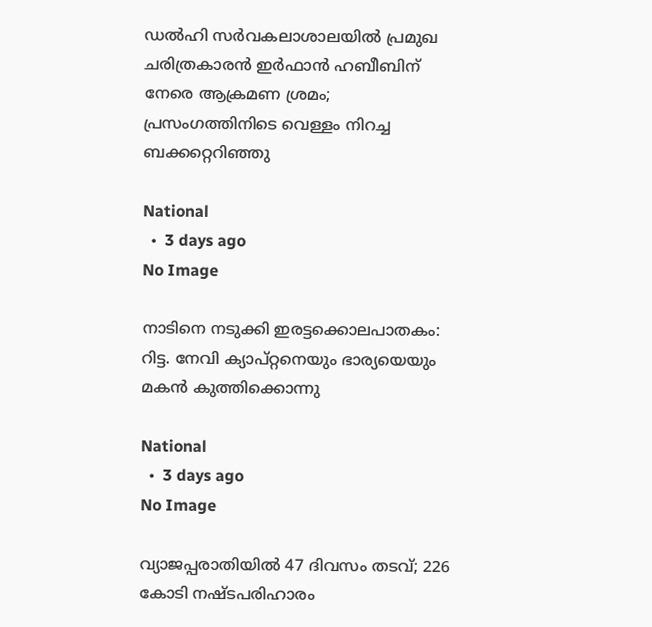ഡൽഹി സർവകലാശാലയിൽ പ്രമുഖ ചരിത്രകാരൻ ഇർഫാൻ ഹബീബിന് നേരെ ആക്രമണ ശ്രമം; പ്രസംഗത്തിനിടെ വെള്ളം നിറച്ച ബക്കറ്റെറിഞ്ഞു

National
  •  3 days ago
No Image

നാടിനെ നടുക്കി ഇരട്ടക്കൊലപാതകം: റിട്ട. നേവി ക്യാപ്റ്റനെയും ഭാര്യയെയും മകൻ കുത്തിക്കൊന്നു

National
  •  3 days ago
No Image

വ്യാജപ്പരാതിയിൽ 47 ദിവസം തടവ്; 226 കോടി നഷ്ടപരിഹാരം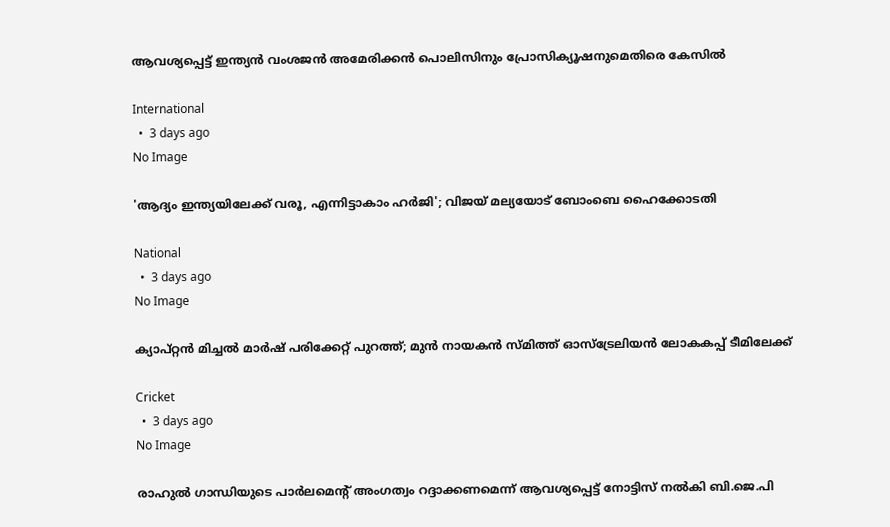ആവശ്യപ്പെട്ട് ഇന്ത്യൻ വംശജൻ അമേരിക്കൻ പൊലിസിനും പ്രോസിക്യൂഷനുമെതിരെ കേസിൽ

International
  •  3 days ago
No Image

'ആദ്യം ഇന്ത്യയിലേക്ക് വരൂ, എന്നിട്ടാകാം ഹർജി'; വിജയ് മല്യയോട് ബോംബെ ഹൈക്കോടതി

National
  •  3 days ago
No Image

ക്യാപ്റ്റൻ മിച്ചൽ മാർഷ് പരിക്കേറ്റ് പുറത്ത്; മുൻ നായകൻ സ്മിത്ത് ഓസ്‌ട്രേലിയൻ ലോകകപ്പ് ടീമിലേക്ക്

Cricket
  •  3 days ago
No Image

രാഹുല്‍ ഗാന്ധിയുടെ പാര്‍ലമെന്റ് അംഗത്വം റദ്ദാക്കണമെന്ന് ആവശ്യപ്പെട്ട് നോട്ടിസ് നല്‍കി ബി.ജെ.പി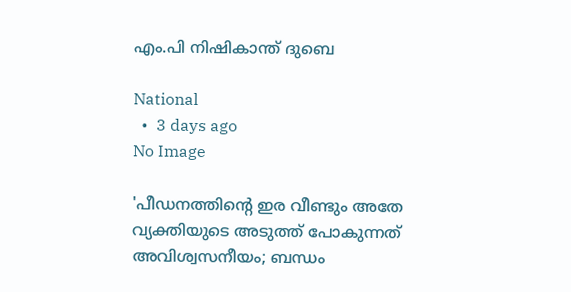എം.പി നിഷികാന്ത് ദുബെ

National
  •  3 days ago
No Image

'പീഡനത്തിന്റെ ഇര വീണ്ടും അതേ വ്യക്തിയുടെ അടുത്ത് പോകുന്നത് അവിശ്വസനീയം; ബന്ധം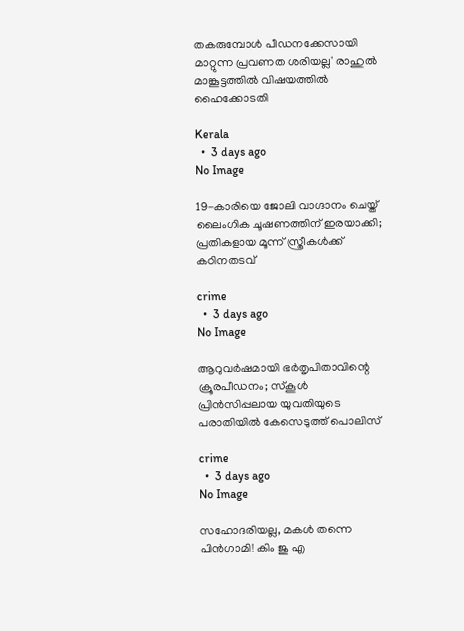തകരുമ്പോള്‍ പീഡനക്കേസായി മാറ്റുന്ന പ്രവണത ശരിയല്ല' രാഹുല്‍ മാങ്കൂട്ടത്തില്‍ വിഷയത്തില്‍ ഹൈക്കോടതി

Kerala
  •  3 days ago
No Image

19-കാരിയെ ജോലി വാഗ്ദാനം ചെയ്ത് ലൈംഗിക ചൂഷണത്തിന് ഇരയാക്കി; പ്രതികളായ മൂന്ന് സ്ത്രീകൾക്ക് കഠിനതടവ്

crime
  •  3 days ago
No Image

ആറുവർഷമായി ഭർതൃപിതാവിന്റെ ക്രൂരപീഡനം; സ്കൂൾ പ്രിൻസിപ്പലായ യുവതിയുടെ പരാതിയിൽ കേസെടുത്ത് പൊലിസ്

crime
  •  3 days ago
No Image

സഹോദരിയല്ല, മകൾ തന്നെ പിൻഗാമി! കിം ജു എ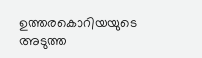ഉത്തരകൊറിയയുടെ അടുത്ത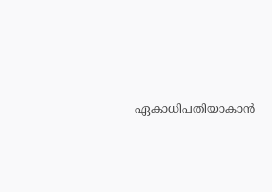ഏകാധിപതിയാകാൻ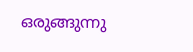ഒരുങ്ങുന്നു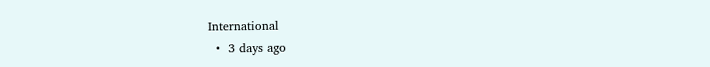International
  •  3 days ago